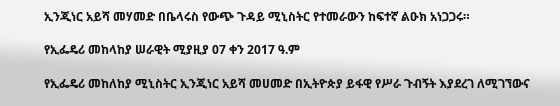ኢንጂነር አይሻ መሃመድ በቤላሩስ የውጭ ጉዳይ ሚኒስትር የተመራውን ከፍተኛ ልዑክ አነጋጋሩ።

የኢፌዴሪ መከላከያ ሠራዊት ሚያዚያ 07 ቀን 2017 ዓ.ም

የኢፌዴሪ መከለከያ ሚኒስትር ኢንጂነር አይሻ መሀመድ በኢትዮጵያ ይፋዊ የሥራ ጉብኝት እያደረገ ለሚገኘውና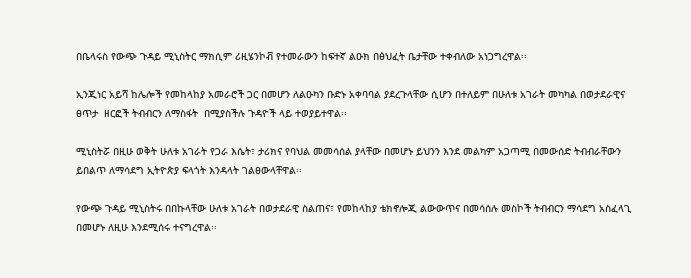በቤላሩስ የውጭ ጉዳይ ሚኒስትር ማክሲም ሪዚሄንኮቭ የተመራውን ከፍተኛ ልዑክ በፅህፈት ቤታቸው ተቀብለው አነጋግረዋል፡፡

ኢንጂነር አይሻ ከሌሎች የመከላከያ አመራሮች ጋር በመሆን ለልዑካን ቡድኑ አቀባባል ያደረጉላቸው ሲሆን በተለይም በሁለቱ አገራት መካካል በወታደራዊና ፀጥታ  ዘርፎች ትብብርን ለማስፋት  በሚያስችሉ ጉዳዮች ላይ ተወያይተዋል፡፡

ሚኒስትሯ በዚሁ ወቅት ሁለቱ አገራት የጋራ እሴት፣ ታሪክና የባህል መመሳሰል ያላቸው በመሆኑ ይህንን እንደ መልካም አጋጣሚ በመውሰድ ትብብራቸውን ይበልጥ ለማሳደግ ኢትዮጵያ ፍላጎት እንዳላት ገልፀውላቸዋል፡፡

የውጭ ጉዳይ ሚኒስትሩ በበኩላቸው ሁለቱ አገራት በወታደራዊ ስልጠና፣ የመከላከያ ቴክኖሎጂ ልውውጥና በመሳሰሉ መስኮች ትብብርን ማሳደግ አስፈላጊ በመሆኑ ለዚሁ እንደሚሰሩ ተናግረዋል፡፡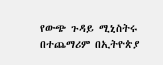የውጭ ጉዳይ ሚኒስትሩ በተጨማሪም በኢትዮጵያ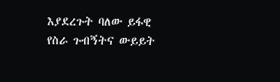እያደረጉት ባለው ይፋዊ የስራ ጉብኝትና ውይይት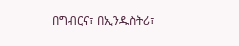በግብርና፣ በኢንዱስትሪ፣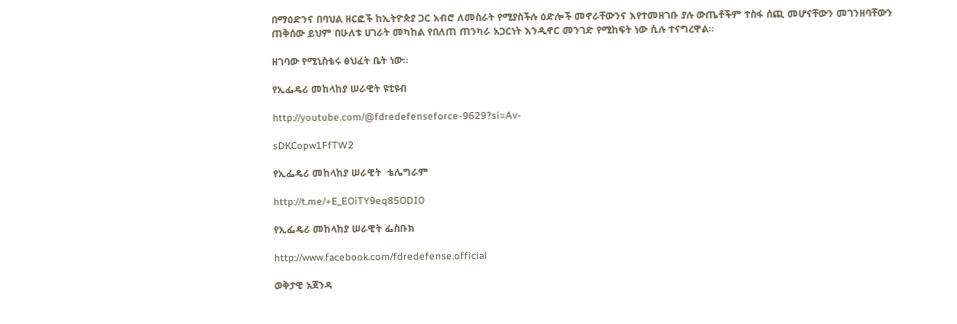በማዕድንና በባህል ዘርፎች ከኢትዮጵያ ጋር አብሮ ለመስራት የሚያስችሉ ዕድሎች መኖራቸውንና እየተመዘገቡ ያሉ ውጤቶችም ተስፋ ሰጪ መሆናቸውን መገንዘባቸውን ጠቅሰው ይህም በሁለቱ ሀገራት መካከል የበለጠ ጠንካራ አጋርነት እንዲኖር መንገድ የሚከፍት ነው ሲሉ ተናግረዋል።

ዘገባው የሚኒስቴሩ ፅህፈት ቤት ነው።

የኢፌዴሪ መከላከያ ሠራዊት ዩቲዩብ

http://youtube.com/@fdredefenseforce-9629?si=Av-

sDKCopw1FfTW2

የኢፌዴሪ መከላከያ ሠራዊት  ቴሌግራም

http://t.me/+E_EOiTY9eq85ODI0

የኢፌዴሪ መከላከያ ሠራዊት ፌስቡክ

http://www.facebook.com/fdredefense.official

ወቅታዊ አጀንዳ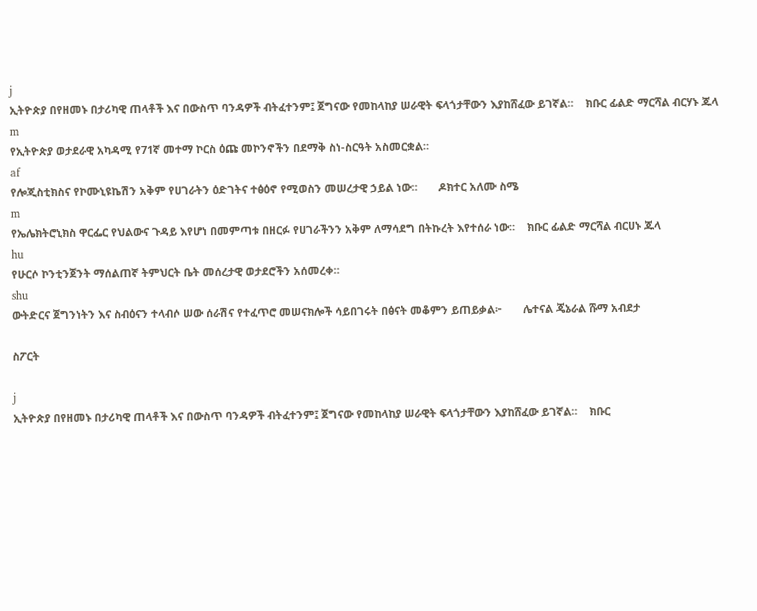j
ኢትዮጵያ በየዘመኑ በታሪካዊ ጠላቶች እና በውስጥ ባንዳዎች ብትፈተንም፤ ጀግናው የመከላከያ ሠራዊት ፍላጎታቸውን እያከሸፈው ይገኛል።    ክቡር ፊልድ ማርሻል ብርሃኑ ጁላ
m
የኢትዮጵያ ወታደራዊ አካዳሚ የ71ኛ መተማ ኮርስ ዕጩ መኮንኖችን በደማቅ ስነ-ስርዓት አስመርቋል።
af
የሎጂስቲክስና የኮሙኒዩኬሽን አቅም የሀገራትን ዕድገትና ተፅዕኖ የሚወስን መሠረታዊ ኃይል ነው።       ዶክተር አለሙ ስሜ
m
የኤሌክትሮኒክስ ዋርፌር የህልውና ጉዳይ እየሆነ በመምጣቱ በዘርፉ የሀገራችንን አቅም ለማሳደግ በትኩረት እየተሰራ ነው።    ክቡር ፊልድ ማርሻል ብርሀኑ ጁላ
hu
የሁርሶ ኮንቲንጀንት ማሰልጠኛ ትምህርት ቤት መሰረታዊ ወታደሮችን አሰመረቀ።
shu
ውትድርና ጀግንነትን እና ስብዕናን ተላብሶ ሠው ሰራሽና የተፈጥሮ መሠናክሎች ሳይበገሩት በፅናት መቆምን ይጠይቃል፦       ሌተናል ጄኔራል ሹማ አብደታ

ስፖርት

j
ኢትዮጵያ በየዘመኑ በታሪካዊ ጠላቶች እና በውስጥ ባንዳዎች ብትፈተንም፤ ጀግናው የመከላከያ ሠራዊት ፍላጎታቸውን እያከሸፈው ይገኛል።    ክቡር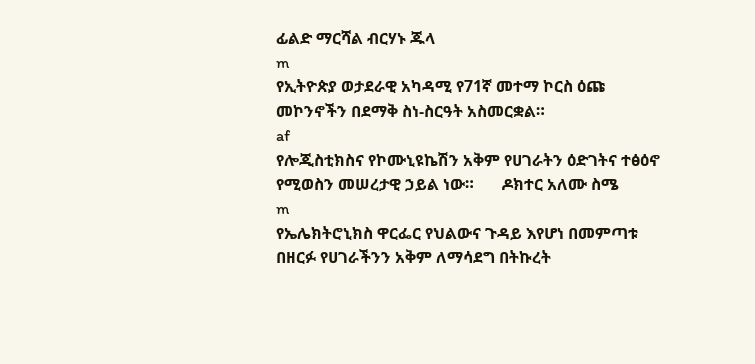ፊልድ ማርሻል ብርሃኑ ጁላ
m
የኢትዮጵያ ወታደራዊ አካዳሚ የ71ኛ መተማ ኮርስ ዕጩ መኮንኖችን በደማቅ ስነ-ስርዓት አስመርቋል።
af
የሎጂስቲክስና የኮሙኒዩኬሽን አቅም የሀገራትን ዕድገትና ተፅዕኖ የሚወስን መሠረታዊ ኃይል ነው።       ዶክተር አለሙ ስሜ
m
የኤሌክትሮኒክስ ዋርፌር የህልውና ጉዳይ እየሆነ በመምጣቱ በዘርፉ የሀገራችንን አቅም ለማሳደግ በትኩረት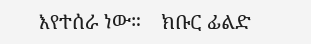እየተሰራ ነው።    ክቡር ፊልድ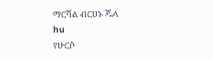ማርሻል ብርሀኑ ጁላ
hu
የሁርሶ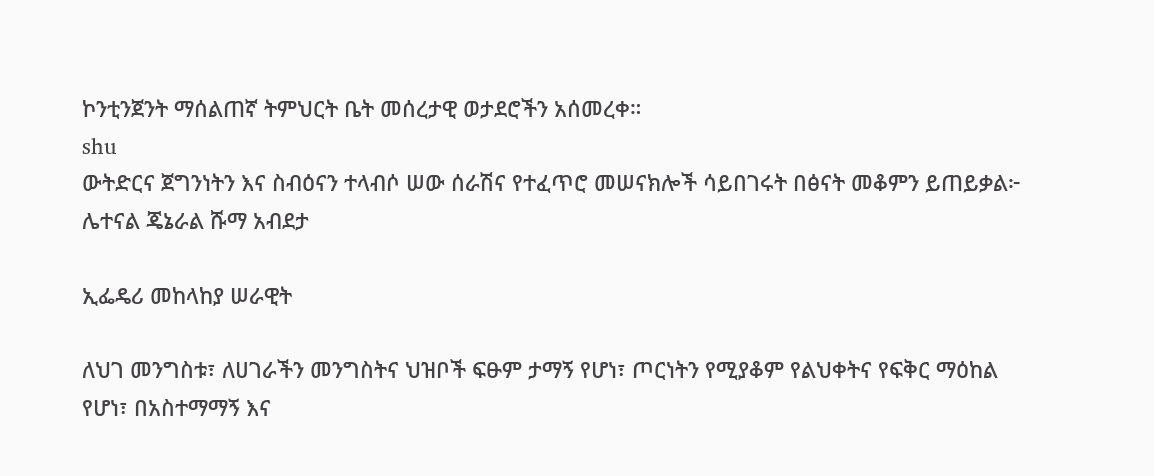ኮንቲንጀንት ማሰልጠኛ ትምህርት ቤት መሰረታዊ ወታደሮችን አሰመረቀ።
shu
ውትድርና ጀግንነትን እና ስብዕናን ተላብሶ ሠው ሰራሽና የተፈጥሮ መሠናክሎች ሳይበገሩት በፅናት መቆምን ይጠይቃል፦       ሌተናል ጄኔራል ሹማ አብደታ

ኢፌዴሪ መከላከያ ሠራዊት

ለህገ መንግስቱ፣ ለሀገራችን መንግስትና ህዝቦች ፍፁም ታማኝ የሆነ፣ ጦርነትን የሚያቆም የልህቀትና የፍቅር ማዕከል የሆነ፣ በአስተማማኝ እና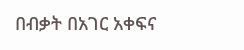በብቃት በአገር አቀፍና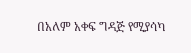በአለም አቀፍ ግዳጅ የሚያሳካ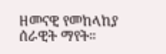ዘመናዊ የመከላከያ ሰራዊት ማየት።